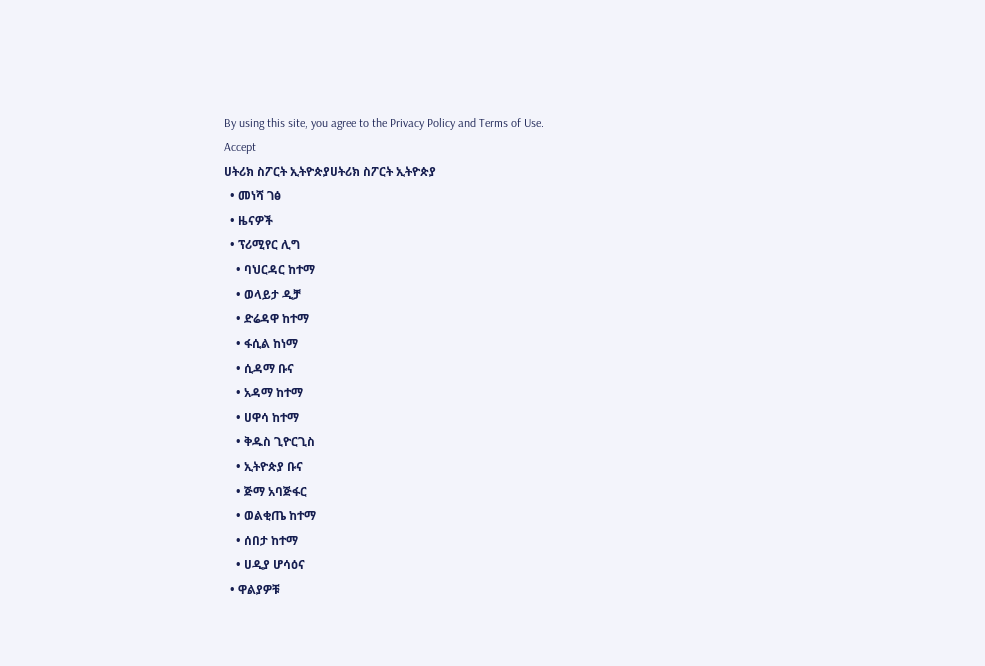By using this site, you agree to the Privacy Policy and Terms of Use.
Accept
ሀትሪክ ስፖርት ኢትዮጵያሀትሪክ ስፖርት ኢትዮጵያ
  • መነሻ ገፅ
  • ዜናዎች
  • ፕሪሚየር ሊግ
    • ባህርዳር ከተማ
    • ወላይታ ዲቻ
    • ድሬዳዋ ከተማ
    • ፋሲል ከነማ
    • ሲዳማ ቡና
    • አዳማ ከተማ
    • ሀዋሳ ከተማ
    • ቅዱስ ጊዮርጊስ
    • ኢትዮጵያ ቡና
    • ጅማ አባጅፋር
    • ወልቂጤ ከተማ
    • ሰበታ ከተማ
    • ሀዲያ ሆሳዕና
  • ዋልያዎቹ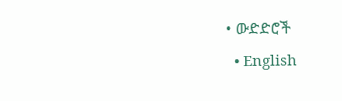• ውድድሮች
  • English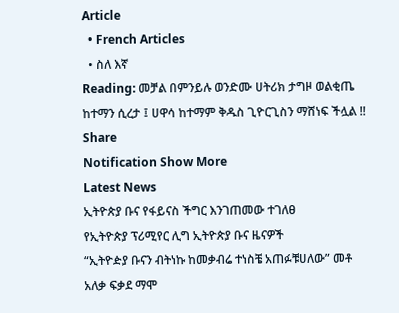Article
  • French Articles
  • ስለ እኛ
Reading: መቻል በምንይሉ ወንድሙ ሀትሪክ ታግዞ ወልቂጤ ከተማን ሲረታ ፤ ሀዋሳ ከተማም ቅዱስ ጊዮርጊስን ማሸነፍ ችሏል !!
Share
Notification Show More
Latest News
ኢትዮጵያ ቡና የፋይናስ ችግር እንገጠመው ተገለፀ
የኢትዮጵያ ፕሪሚየር ሊግ ኢትዮጵያ ቡና ዜናዎች
“ኢትዮዽያ ቡናን ብትነኩ ከመቃብሬ ተነስቼ አጠፉቹሀለው” መቶ አለቃ ፍቃደ ማሞ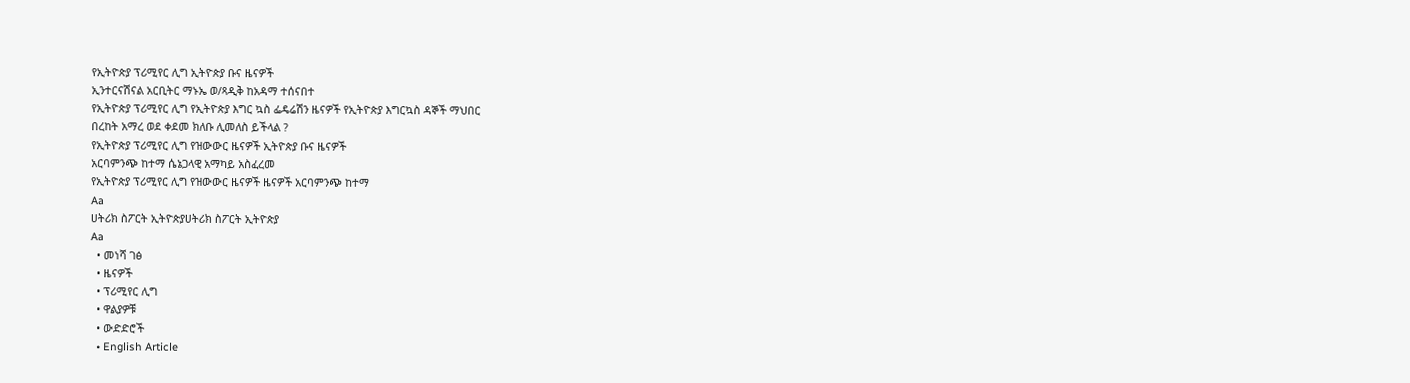የኢትዮጵያ ፕሪሚየር ሊግ ኢትዮጵያ ቡና ዜናዎች
ኢንተርናሽናል አርቢትር ማኑኤ ወ/ጻዲቅ ከአዳማ ተሰናበተ
የኢትዮጵያ ፕሪሚየር ሊግ የኢትዮጵያ እግር ኳስ ፌዴሬሽን ዜናዎች የኢትዮጵያ እግርኳስ ዳኞች ማህበር
በረከት አማረ ወደ ቀደመ ክለቡ ሊመለስ ይችላል ?
የኢትዮጵያ ፕሪሚየር ሊግ የዝውውር ዜናዎች ኢትዮጵያ ቡና ዜናዎች
አርባምንጭ ከተማ ሴኔጋላዊ አማካይ አስፈረመ
የኢትዮጵያ ፕሪሚየር ሊግ የዝውውር ዜናዎች ዜናዎች አርባምንጭ ከተማ
Aa
ሀትሪክ ስፖርት ኢትዮጵያሀትሪክ ስፖርት ኢትዮጵያ
Aa
  • መነሻ ገፅ
  • ዜናዎች
  • ፕሪሚየር ሊግ
  • ዋልያዎቹ
  • ውድድሮች
  • English Article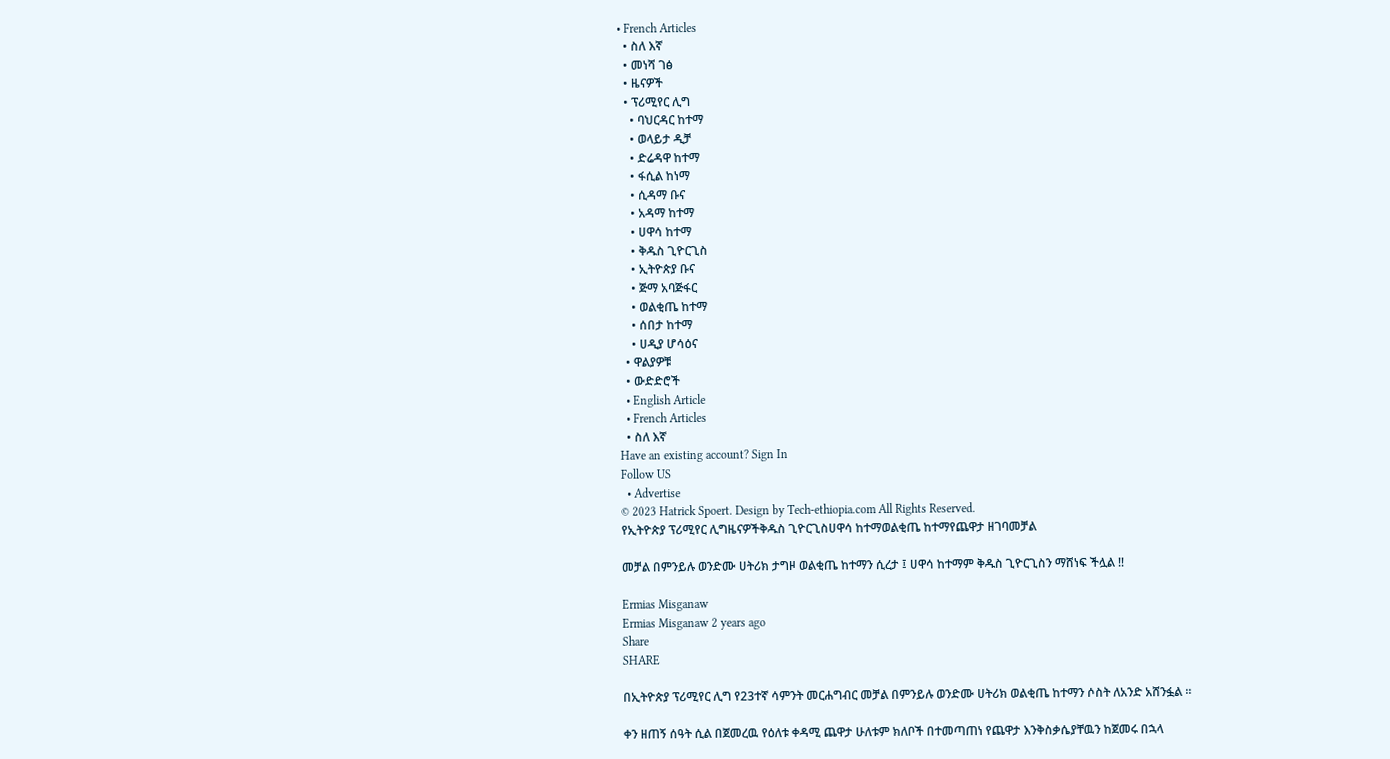• French Articles
  • ስለ እኛ
  • መነሻ ገፅ
  • ዜናዎች
  • ፕሪሚየር ሊግ
    • ባህርዳር ከተማ
    • ወላይታ ዲቻ
    • ድሬዳዋ ከተማ
    • ፋሲል ከነማ
    • ሲዳማ ቡና
    • አዳማ ከተማ
    • ሀዋሳ ከተማ
    • ቅዱስ ጊዮርጊስ
    • ኢትዮጵያ ቡና
    • ጅማ አባጅፋር
    • ወልቂጤ ከተማ
    • ሰበታ ከተማ
    • ሀዲያ ሆሳዕና
  • ዋልያዎቹ
  • ውድድሮች
  • English Article
  • French Articles
  • ስለ እኛ
Have an existing account? Sign In
Follow US
  • Advertise
© 2023 Hatrick Spoert. Design by Tech-ethiopia.com All Rights Reserved.
የኢትዮጵያ ፕሪሚየር ሊግዜናዎችቅዱስ ጊዮርጊስሀዋሳ ከተማወልቂጤ ከተማየጨዋታ ዘገባመቻል

መቻል በምንይሉ ወንድሙ ሀትሪክ ታግዞ ወልቂጤ ከተማን ሲረታ ፤ ሀዋሳ ከተማም ቅዱስ ጊዮርጊስን ማሸነፍ ችሏል !!

Ermias Misganaw
Ermias Misganaw 2 years ago
Share
SHARE

በኢትዮጵያ ፕሪሚየር ሊግ የ23ተኛ ሳምንት መርሐግብር መቻል በምንይሉ ወንድሙ ሀትሪክ ወልቂጤ ከተማን ሶስት ለአንድ አሸንፏል ።

ቀን ዘጠኝ ሰዓት ሲል በጀመረዉ የዕለቱ ቀዳሚ ጨዋታ ሁለቱም ክለቦች በተመጣጠነ የጨዋታ እንቅስቃሴያቸዉን ከጀመሩ በኋላ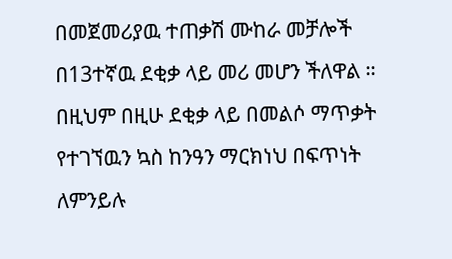በመጀመሪያዉ ተጠቃሽ ሙከራ መቻሎች በ13ተኛዉ ደቂቃ ላይ መሪ መሆን ችለዋል ። በዚህም በዚሁ ደቂቃ ላይ በመልሶ ማጥቃት የተገኘዉን ኳስ ከንዓን ማርክነህ በፍጥነት ለምንይሉ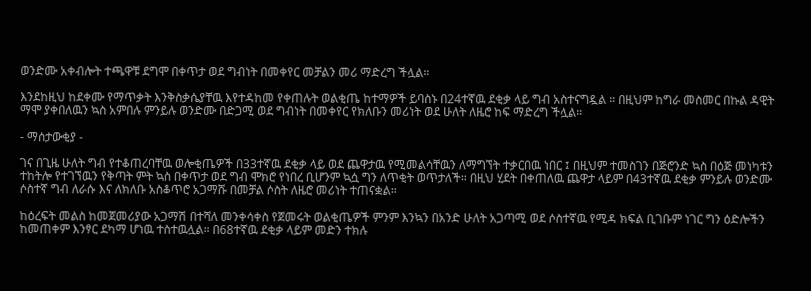ወንድሙ አቀብሎት ተጫዋቹ ደግሞ በቀጥታ ወደ ግብነት በመቀየር መቻልን መሪ ማድረግ ችሏል።

እንደከዚህ ከደቀሙ የማጥቃት እንቅስቃሴያቸዉ እየተዳከመ የቀጠሉት ወልቂጤ ከተማዎች ይባስኑ በ24ተኛዉ ደቂቃ ላይ ግብ አስተናግዷል ። በዚህም ከግራ መስመር በኩል ዳዊት ማሞ ያቀበለዉን ኳስ አምበሉ ምንይሉ ወንድሙ በድጋሚ ወደ ግብነት በመቀየር የክለቡን መሪነት ወደ ሁለት ለዜሮ ከፍ ማድረግ ችሏል።

- ማሰታውቂያ -

ገና በጊዜ ሁለት ግብ የተቆጠረባቸዉ ወሎቂጤዎች በ33ተኛዉ ደቂቃ ላይ ወደ ጨዋታዉ የሚመልሳቸዉን ለማግኘት ተቃርበዉ ነበር ፤ በዚህም ተመስገን በጅሮንድ ኳስ በዕጅ መነካቱን ተከትሎ የተገኘዉን የቅጣት ምት ኳስ በቀጥታ ወደ ግብ ሞክሮ የነበረ ቢሆንም ኳሷ ግን ለጥቂት ወጥታለች። በዚህ ሂደት በቀጠለዉ ጨዋታ ላይም በ43ተኛዉ ደቂቃ ምንይሉ ወንድሙ ሶስተኛ ግብ ለራሱ እና ለክለቡ አስቆጥሮ አጋማሹ በመቻል ሶስት ለዜሮ መሪነት ተጠናቋል።

ከዕረፍት መልስ ከመጀመሪያው አጋማሽ በተሻለ መንቀሳቀስ የጀመሩት ወልቂጤዎች ምንም እንኳን በአንድ ሁለት አጋጣሚ ወደ ሶስተኛዉ የሚዳ ክፍል ቢገቡም ነገር ግን ዕድሎችን ከመጠቀም እንፃር ደካማ ሆነዉ ተስተዉሏል። በ68ተኛዉ ደቂቃ ላይም መድን ተክሉ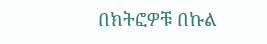በክትፎዎቹ በኩል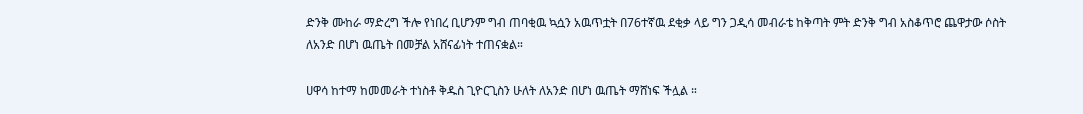ድንቅ ሙከራ ማድረግ ችሎ የነበረ ቢሆንም ግብ ጠባቂዉ ኳሷን አዉጥቷት በ76ተኛዉ ደቂቃ ላይ ግን ጋዲሳ መብራቴ ከቅጣት ምት ድንቅ ግብ አስቆጥሮ ጨዋታው ሶስት ለአንድ በሆነ ዉጤት በመቻል አሸናፊነት ተጠናቋል።

ሀዋሳ ከተማ ከመመራት ተነስቶ ቅዱስ ጊዮርጊስን ሁለት ለአንድ በሆነ ዉጤት ማሸነፍ ችሏል ።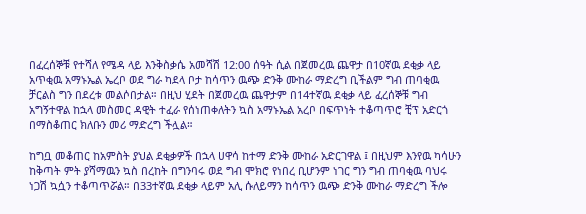በፈረሰኞቹ የተሻለ የሜዳ ላይ እንቅስቃሴ አመሻሽ 12:00 ሰዓት ሲል በጀመረዉ ጨዋታ በ10ኛዉ ደቂቃ ላይ አጥቂዉ አማኑኤል ኤረቦ ወደ ግራ ካደላ ቦታ ከሳጥን ዉጭ ድንቅ ሙከራ ማድረግ ቢችልም ግብ ጠባቂዉ ቻርልስ ግን በደረቱ መልሶበታል። በዚህ ሂደት በጀመረዉ ጨዋታም በ14ተኛዉ ደቂቃ ላይ ፈረሰኞቹ ግብ አግኝተዋል ከኋላ መስመር ዳዊት ተፈራ የሰነጠቀለትን ኳስ አማኑኤል አረቦ በፍጥነት ተቆጣጥሮ ቺፕ አድርጎ በማስቆጠር ክለቡን መሪ ማድረግ ችሏል።

ከግቧ መቆጠር ከአምስት ያህል ደቂቃዎች በኋላ ሀዋሳ ከተማ ድንቅ ሙከራ አድርገዋል ፤ በዚህም እንየዉ ካሳሁን ከቅጣት ምት ያሻማዉን ኳስ በረከት በግንባሩ ወደ ግብ ሞክሮ የነበረ ቢሆንም ነገር ግን ግብ ጠባቂዉ ባህሩ ነጋሽ ኳሷን ተቆጣጥሯል። በ33ተኛዉ ደቂቃ ላይም አሊ ሱለይማን ከሳጥን ዉጭ ድንቅ ሙከራ ማድረግ ችሎ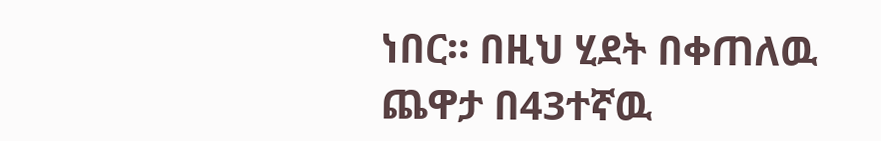ነበር። በዚህ ሂደት በቀጠለዉ ጨዋታ በ43ተኛዉ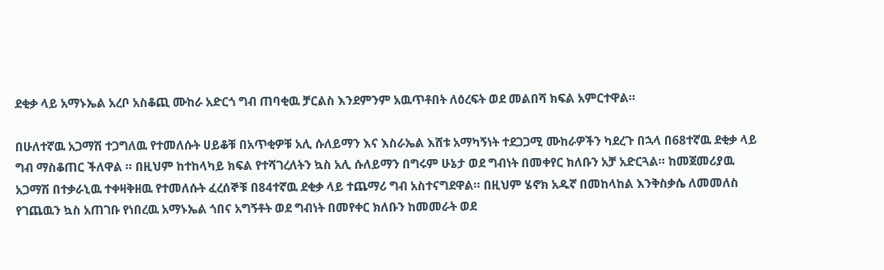ደቂቃ ላይ አማኑኤል አረቦ አስቆጪ ሙከራ አድርጎ ግብ ጠባቂዉ ቻርልስ እንደምንም አዉጥቶበት ለዕረፍት ወደ መልበሻ ክፍል አምርተዋል።

በሁለተኛዉ አጋማሽ ተጋግለዉ የተመለሱት ሀይቆቹ በአጥቂዎቹ አሊ ሱለይማን እና እስራኤል እሸቱ አማካኝነት ተደጋጋሚ ሙከራዎችን ካደረጉ በኋላ በ68ተኛዉ ደቂቃ ላይ ግብ ማስቆጠር ችለዋል ። በዚህም ከተከላካይ ክፍል የተሻገረለትን ኳስ አሊ ሱለይማን በግሩም ሁኔታ ወደ ግብነት በመቀየር ክለቡን አቻ አድርጓል። ከመጀመሪያዉ አጋማሽ በተቃራኒዉ ተቀዛቅዘዉ የተመለሱት ፈረሰኞቹ በ84ተኛዉ ደቂቃ ላይ ተጨማሪ ግብ አስተናግደዋል። በዚህም ሄኖክ አዱኛ በመከላከል እንቅስቃሴ ለመመለስ የገጨዉን ኳስ አጠገቡ የነበረዉ አማኑኤል ጎበና አግኝቶት ወደ ግብነት በመየቀር ክለቡን ከመመራት ወደ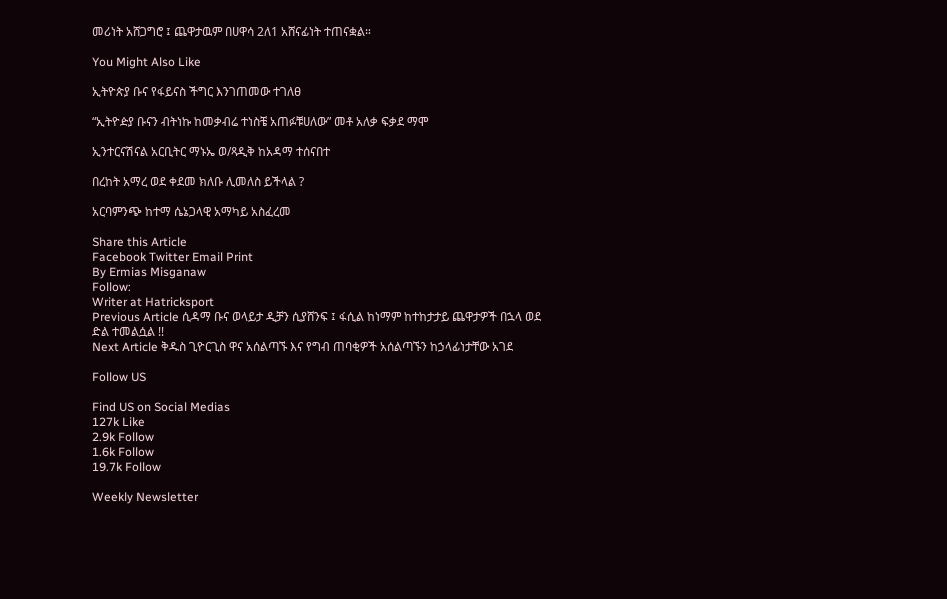መሪነት አሸጋግሮ ፤ ጨዋታዉም በሀዋሳ 2ለ1 አሸናፊነት ተጠናቋል።

You Might Also Like

ኢትዮጵያ ቡና የፋይናስ ችግር እንገጠመው ተገለፀ

“ኢትዮዽያ ቡናን ብትነኩ ከመቃብሬ ተነስቼ አጠፉቹሀለው” መቶ አለቃ ፍቃደ ማሞ

ኢንተርናሽናል አርቢትር ማኑኤ ወ/ጻዲቅ ከአዳማ ተሰናበተ

በረከት አማረ ወደ ቀደመ ክለቡ ሊመለስ ይችላል ?

አርባምንጭ ከተማ ሴኔጋላዊ አማካይ አስፈረመ

Share this Article
Facebook Twitter Email Print
By Ermias Misganaw
Follow:
Writer at Hatricksport
Previous Article ሲዳማ ቡና ወላይታ ዲቻን ሲያሸንፍ ፤ ፋሲል ከነማም ከተከታታይ ጨዋታዎች በኋላ ወደ ድል ተመልሷል !!
Next Article ቅዱስ ጊዮርጊስ ዋና አሰልጣኙ እና የግብ ጠባቂዎች አሰልጣኙን ከኃላፊነታቸው አገደ

Follow US

Find US on Social Medias
127k Like
2.9k Follow
1.6k Follow
19.7k Follow

Weekly Newsletter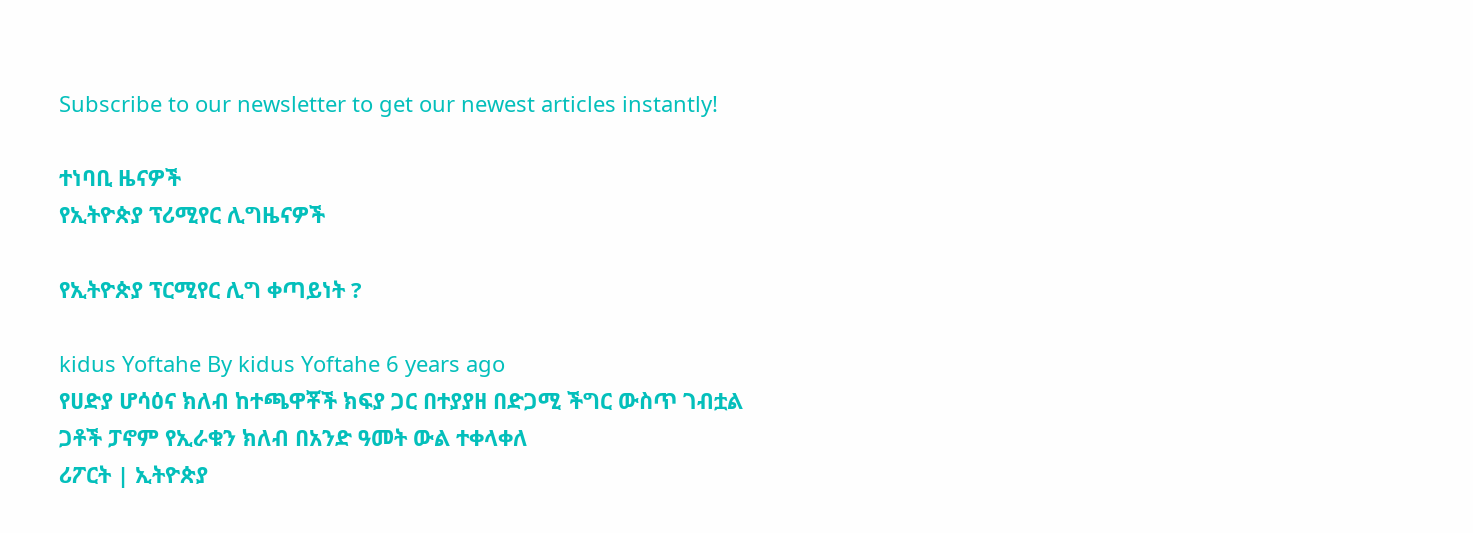Subscribe to our newsletter to get our newest articles instantly!

ተነባቢ ዜናዎች
የኢትዮጵያ ፕሪሚየር ሊግዜናዎች

የኢትዮጵያ ፕርሚየር ሊግ ቀጣይነት ?

kidus Yoftahe By kidus Yoftahe 6 years ago
የሀድያ ሆሳዕና ክለብ ከተጫዋቾች ክፍያ ጋር በተያያዘ በድጋሚ ችግር ውስጥ ገብቷል
ጋቶች ፓኖም የኢራቁን ክለብ በአንድ ዓመት ውል ተቀላቀለ
ሪፖርት | ኢትዮጵያ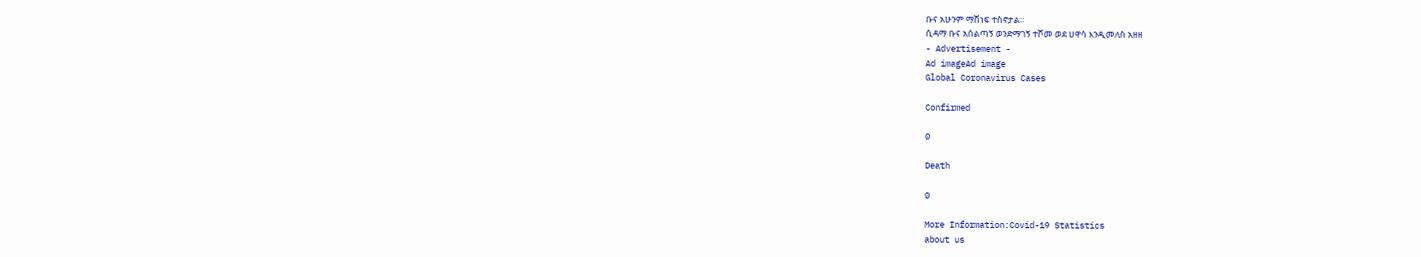ቡና አሁንም ማሸነፍ ተስኖታል።
ሲዳማ ቡና አሰልጣኝ ወንድማገኝ ተሾመ ወደ ሀዋሳ እንዲመለስ አዘዘ
- Advertisement -
Ad imageAd image
Global Coronavirus Cases

Confirmed

0

Death

0

More Information:Covid-19 Statistics
about us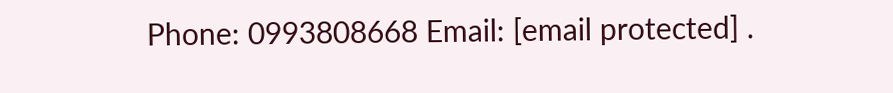Phone: 0993808668 Email: [email protected] .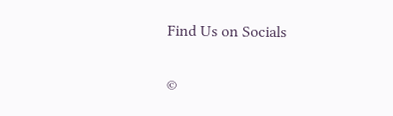Find Us on Socials

©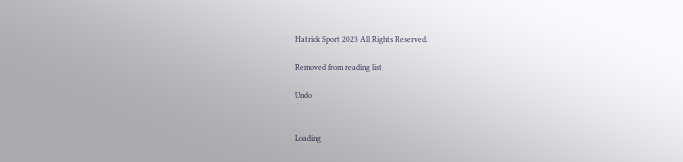Hatrick Sport 2023 All Rights Reserved.

Removed from reading list

Undo


Loading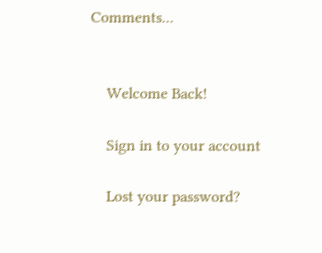Comments...


    Welcome Back!

    Sign in to your account

    Lost your password?